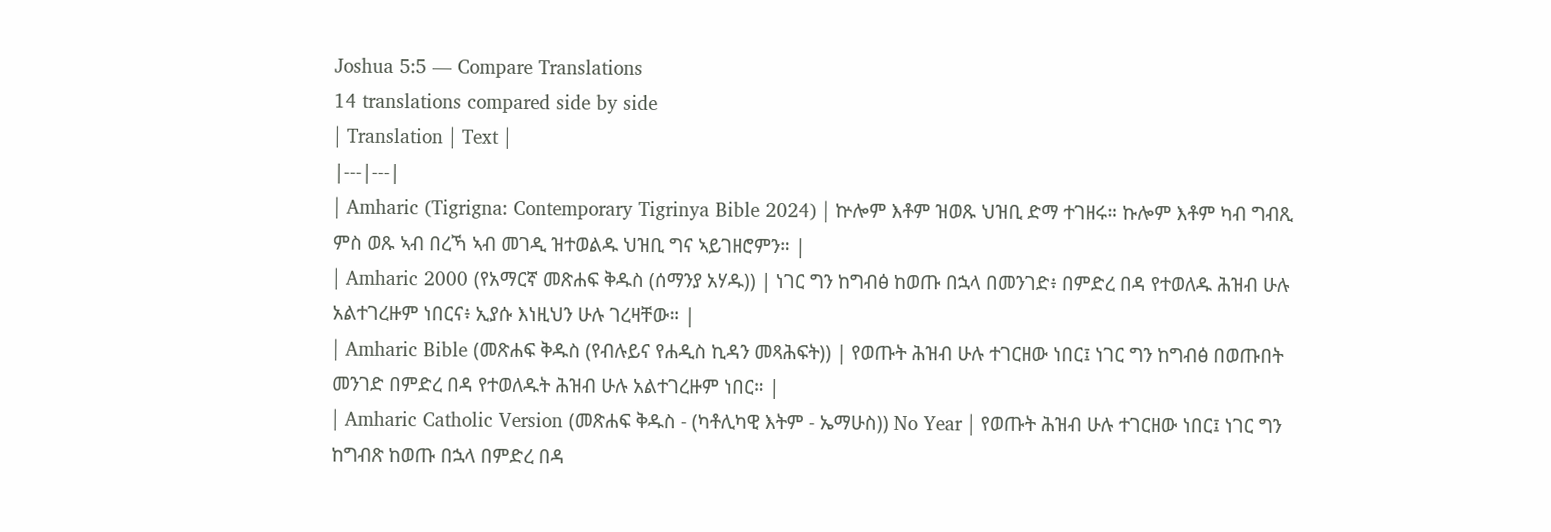Joshua 5:5 — Compare Translations
14 translations compared side by side
| Translation | Text |
|---|---|
| Amharic (Tigrigna: Contemporary Tigrinya Bible 2024) | ኵሎም እቶም ዝወጹ ህዝቢ ድማ ተገዘሩ። ኩሎም እቶም ካብ ግብጺ ምስ ወጹ ኣብ በረኻ ኣብ መገዲ ዝተወልዱ ህዝቢ ግና ኣይገዘሮምን። |
| Amharic 2000 (የአማርኛ መጽሐፍ ቅዱስ (ሰማንያ አሃዱ)) | ነገር ግን ከግብፅ ከወጡ በኋላ በመንገድ፥ በምድረ በዳ የተወለዱ ሕዝብ ሁሉ አልተገረዙም ነበርና፥ ኢያሱ እነዚህን ሁሉ ገረዛቸው። |
| Amharic Bible (መጽሐፍ ቅዱስ (የብሉይና የሐዲስ ኪዳን መጻሕፍት)) | የወጡት ሕዝብ ሁሉ ተገርዘው ነበር፤ ነገር ግን ከግብፅ በወጡበት መንገድ በምድረ በዳ የተወለዱት ሕዝብ ሁሉ አልተገረዙም ነበር። |
| Amharic Catholic Version (መጽሐፍ ቅዱስ - (ካቶሊካዊ እትም - ኤማሁስ)) No Year | የወጡት ሕዝብ ሁሉ ተገርዘው ነበር፤ ነገር ግን ከግብጽ ከወጡ በኋላ በምድረ በዳ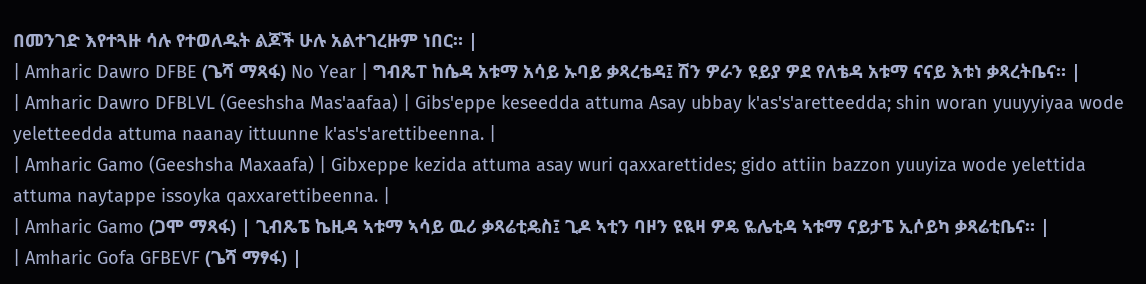በመንገድ እየተጓዙ ሳሉ የተወለዱት ልጆች ሁሉ አልተገረዙም ነበር። |
| Amharic Dawro DFBE (ጌሻ ማጻፋ) No Year | ግብጼፐ ከሴዳ አቱማ አሳይ ኡባይ ቃጻረቴዳ፤ ሽን ዎራን ዩይያ ዎደ የለቴዳ አቱማ ናናይ እቱነ ቃጻረትቤና። |
| Amharic Dawro DFBLVL (Geeshsha Mas'aafaa) | Gibs'eppe keseedda attuma Asay ubbay k'as's'aretteedda; shin woran yuuyyiyaa wode yeletteedda attuma naanay ittuunne k'as's'arettibeenna. |
| Amharic Gamo (Geeshsha Maxaafa) | Gibxeppe kezida attuma asay wuri qaxxarettides; gido attiin bazzon yuuyiza wode yelettida attuma naytappe issoyka qaxxarettibeenna. |
| Amharic Gamo (ጋሞ ማጻፋ) | ጊብጼፔ ኬዚዳ ኣቱማ ኣሳይ ዉሪ ቃጻሬቲዴስ፤ ጊዶ ኣቲን ባዞን ዩዪዛ ዎዴ ዬሌቲዳ ኣቱማ ናይታፔ ኢሶይካ ቃጻሬቲቤና። |
| Amharic Gofa GFBEVF (ጌሻ ማፃፋ) |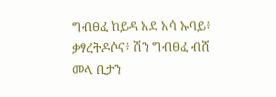ግብፀፈ ከይዳ አደ አሳ ኡባይ፥ ቃፃረትዶሶና፥ ሽን ግብፀፈ ብሸ መላ ቢታን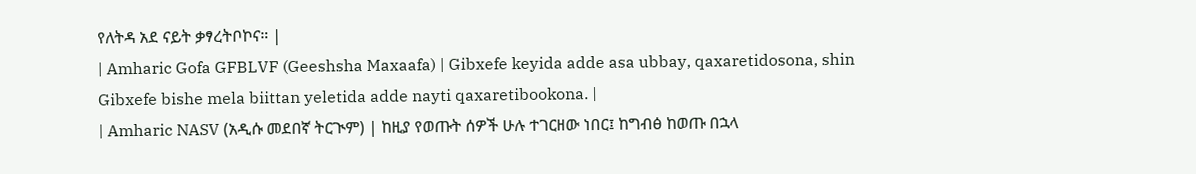የለትዳ አደ ናይት ቃፃረትቦኮና። |
| Amharic Gofa GFBLVF (Geeshsha Maxaafa) | Gibxefe keyida adde asa ubbay, qaxaretidosona, shin Gibxefe bishe mela biittan yeletida adde nayti qaxaretibookona. |
| Amharic NASV (አዲሱ መደበኛ ትርጒም) | ከዚያ የወጡት ሰዎች ሁሉ ተገርዘው ነበር፤ ከግብፅ ከወጡ በኋላ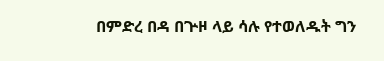በምድረ በዳ በጕዞ ላይ ሳሉ የተወለዱት ግን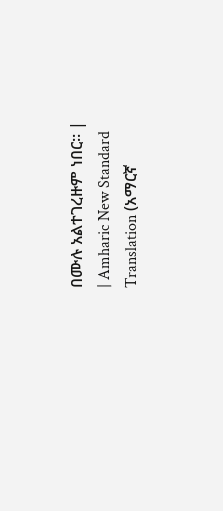በሙሉ አልተገረዙም ነበር። |
| Amharic New Standard Translation (አማርኛ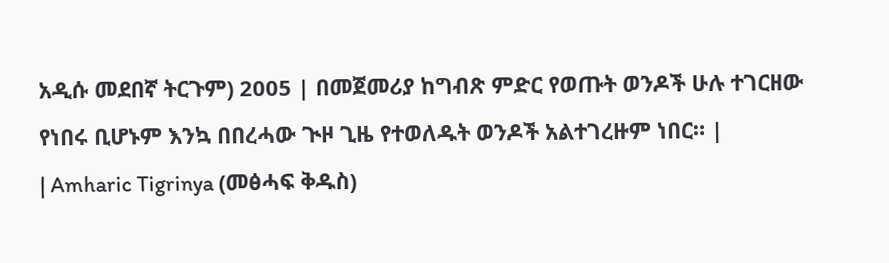አዲሱ መደበኛ ትርጉም) 2005 | በመጀመሪያ ከግብጽ ምድር የወጡት ወንዶች ሁሉ ተገርዘው የነበሩ ቢሆኑም እንኳ በበረሓው ጒዞ ጊዜ የተወለዱት ወንዶች አልተገረዙም ነበር። |
| Amharic Tigrinya (መፅሓፍ ቅዱስ)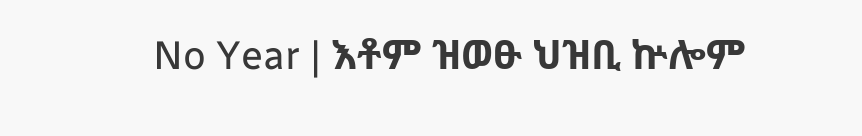No Year | እቶም ዝወፁ ህዝቢ ኵሎም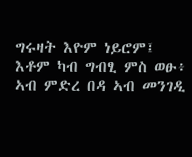ግሩዛት እዮም ነይሮም፤ እቶም ካብ ግብፂ ምስ ወፁ፥ ኣብ ምድረ በዳ ኣብ መንገዲ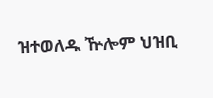ዝተወለዱ ዅሎም ህዝቢ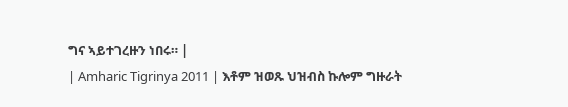ግና ኣይተገረዙን ነበሩ። |
| Amharic Tigrinya 2011 | እቶም ዝወጹ ህዝብስ ኩሎም ግዙራት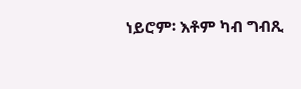ነይሮም፡ እቶም ካብ ግብጺ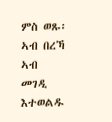ምስ ወጹ፡ ኣብ በረኻ ኣብ መገዲ እተወልዱ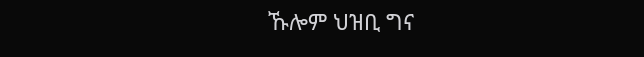ኹሎም ህዝቢ ግና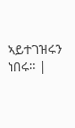ኣይተገዝሩን ነበሩ። |